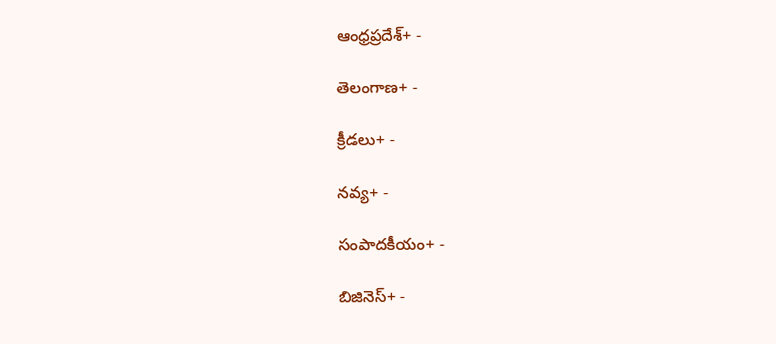ఆంధ్రప్రదేశ్+ -

తెలంగాణ+ -

క్రీడలు+ -

నవ్య+ -

సంపాదకీయం+ -

బిజినెస్+ -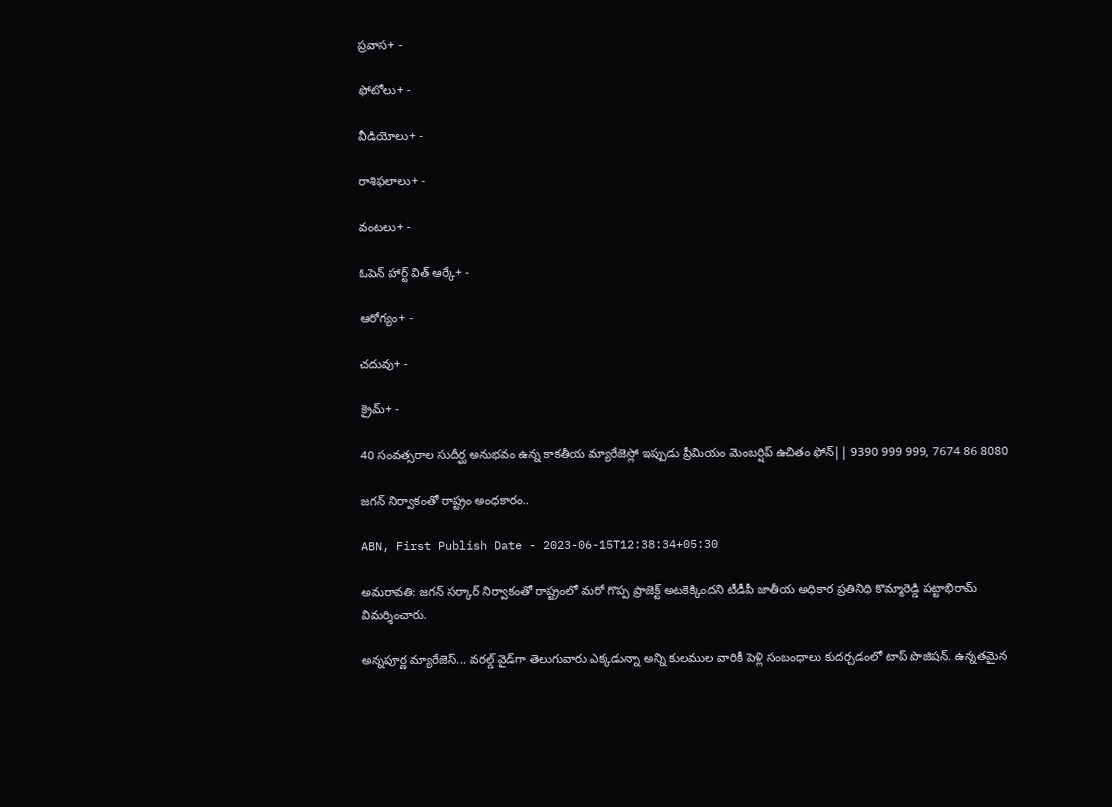ప్రవాస+ -

ఫోటోలు+ -

వీడియోలు+ -

రాశిఫలాలు+ -

వంటలు+ -

ఓపెన్ హార్ట్ విత్ ఆర్కే+ -

ఆరోగ్యం+ -

చదువు+ -

క్రైమ్+ -

40 సంవత్సరాల సుదీర్ఘ అనుభవం ఉన్న కాకతీయ మ్యారేజెస్లో ఇప్పుడు ప్రీమియం మెంబర్షిప్ ఉచితం ఫోన్|| 9390 999 999, 7674 86 8080

జగన్ నిర్వాకంతో రాష్ట్రం అంధకారం..

ABN, First Publish Date - 2023-06-15T12:38:34+05:30

అమరావతి: జగన్ సర్కార్ నిర్వాకంతో రాష్ట్రంలో మరో గొప్ప ప్రాజెక్ట్ అటకెక్కిందని టీడీపీ జాతీయ అధికార ప్రతినిధి కొమ్మారెడ్డి పట్టాభిరామ్ విమర్శించారు.

అన్నపూర్ణ మ్యారేజెస్... వరల్డ్ వైడ్‌గా తెలుగువారు ఎక్కడున్నా అన్ని కులముల వారికీ పెళ్లి సంబంధాలు కుదర్చడంలో టాప్ పొజిషన్. ఉన్నతమైన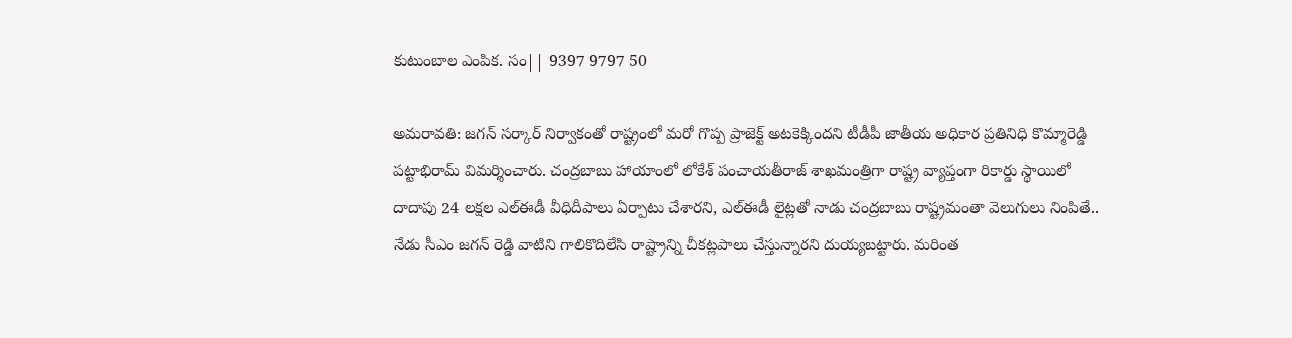కుటుంబాల ఎంపిక. సం|| 9397 9797 50

అమరావతి: జగన్ సర్కార్ నిర్వాకంతో రాష్ట్రంలో మరో గొప్ప ప్రాజెక్ట్ అటకెక్కిందని టీడీపీ జాతీయ అధికార ప్రతినిధి కొమ్మారెడ్డి పట్టాభిరామ్ విమర్శించారు. చంద్రబాబు హాయాంలో లోకేశ్ పంచాయతీరాజ్ శాఖమంత్రిగా రాష్ట్ర వ్యాప్తంగా రికార్డు స్థాయిలో దాదాపు 24 లక్షల ఎల్‌ఈడీ వీధిదీపాలు ఏర్పాటు చేశారని, ఎల్‌ఈడీ లైట్లతో నాడు చంద్రబాబు రాష్ట్రమంతా వెలుగులు నింపితే.. నేడు సీఎం జగన్ రెడ్డి వాటిని గాలికొదిలేసి రాష్ట్రాన్ని చీకట్లపాలు చేస్తున్నారని దుయ్యబట్టారు. మరింత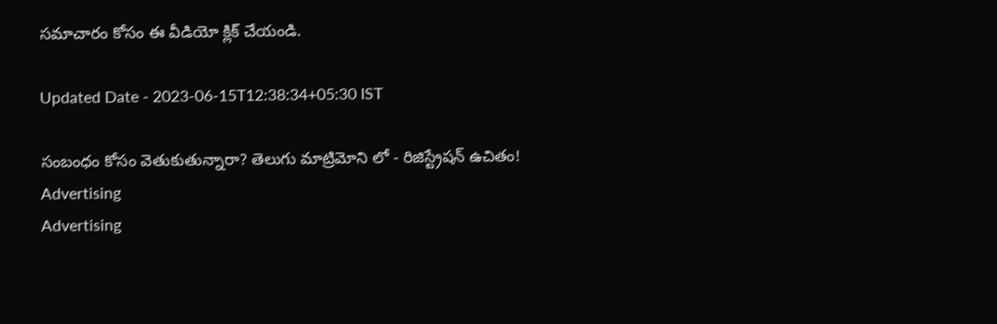సమాచారం కోసం ఈ వీడియో క్లిక్ చేయండి.

Updated Date - 2023-06-15T12:38:34+05:30 IST

సంబంధం కోసం వెతుకుతున్నారా? తెలుగు మాట్రిమోని లో - రిజిస్ట్రేషన్ ఉచితం!
Advertising
Advertising